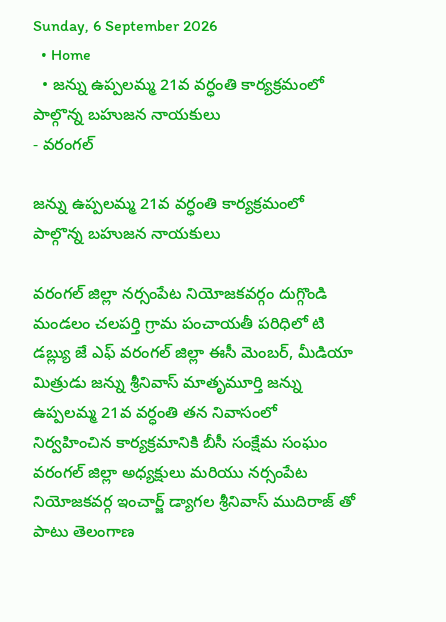Sunday, 6 September 2026
  • Home
  • జన్ను ఉప్పలమ్మ 21వ వర్ధంతి కార్యక్రమంలో పాల్గొన్న బహుజన నాయకులు
- వరంగల్

జన్ను ఉప్పలమ్మ 21వ వర్ధంతి కార్యక్రమంలో పాల్గొన్న బహుజన నాయకులు

వరంగల్ జిల్లా నర్సంపేట నియోజకవర్గం దుగ్గొండి మండలం చలపర్తి గ్రామ పంచాయతీ పరిధిలో టి డబ్ల్యు జే ఎఫ్ వరంగల్ జిల్లా ఈసీ మెంబర్, మీడియా మిత్రుడు జన్ను శ్రీనివాస్ మాతృమూర్తి జన్ను ఉప్పలమ్మ 21వ వర్ధంతి తన నివాసంలో నిర్వహించిన కార్యక్రమానికి బీసీ సంక్షేమ సంఘం వరంగల్ జిల్లా అధ్యక్షులు మరియు నర్సంపేట నియోజకవర్గ ఇంచార్జ్ డ్యాగల శ్రీనివాస్ ముదిరాజ్ తో పాటు తెలంగాణ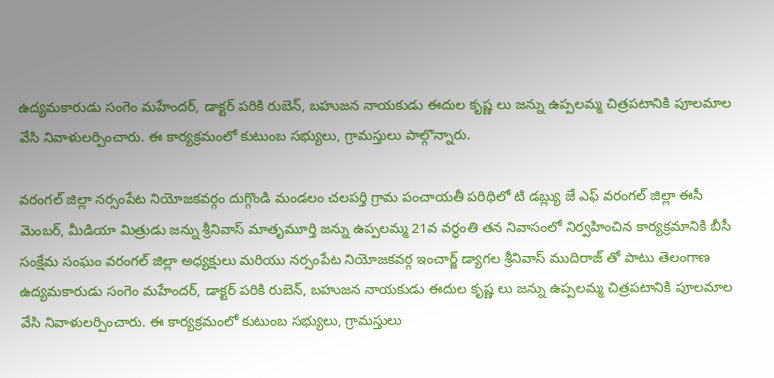ఉద్యమకారుడు సంగెం మహేందర్, డాక్టర్ పరికి రుబెన్, బహుజన నాయకుడు ఈదుల కృష్ణ లు జన్ను ఉప్పలమ్మ చిత్రపటానికి పూలమాల వేసి నివాళులర్పించారు. ఈ కార్యక్రమంలో కుటుంబ సభ్యులు, గ్రామస్తులు పాల్గొన్నారు.

వరంగల్ జిల్లా నర్సంపేట నియోజకవర్గం దుగ్గొండి మండలం చలపర్తి గ్రామ పంచాయతీ పరిధిలో టి డబ్ల్యు జే ఎఫ్ వరంగల్ జిల్లా ఈసీ మెంబర్, మీడియా మిత్రుడు జన్ను శ్రీనివాస్ మాతృమూర్తి జన్ను ఉప్పలమ్మ 21వ వర్ధంతి తన నివాసంలో నిర్వహించిన కార్యక్రమానికి బీసీ సంక్షేమ సంఘం వరంగల్ జిల్లా అధ్యక్షులు మరియు నర్సంపేట నియోజకవర్గ ఇంచార్జ్ డ్యాగల శ్రీనివాస్ ముదిరాజ్ తో పాటు తెలంగాణ ఉద్యమకారుడు సంగెం మహేందర్, డాక్టర్ పరికి రుబెన్, బహుజన నాయకుడు ఈదుల కృష్ణ లు జన్ను ఉప్పలమ్మ చిత్రపటానికి పూలమాల వేసి నివాళులర్పించారు. ఈ కార్యక్రమంలో కుటుంబ సభ్యులు, గ్రామస్తులు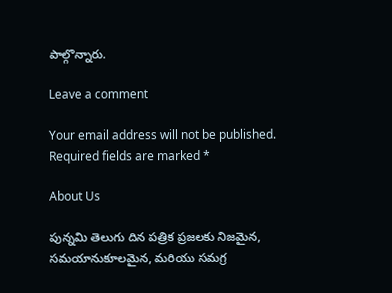పాల్గొన్నారు.

Leave a comment

Your email address will not be published. Required fields are marked *

About Us

పున్నమి తెలుగు దిన పత్రిక ప్రజలకు నిజమైన, సమయానుకూలమైన, మరియు సమగ్ర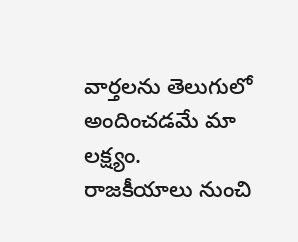వార్తలను తెలుగులో అందించడమే మా లక్ష్యం.
రాజకీయాలు నుంచి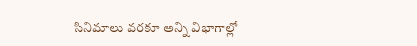సినిమాలు వరకూ అన్ని విభాగాల్లో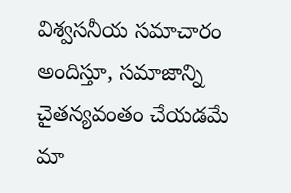విశ్వసనీయ సమాచారం అందిస్తూ, సమాజాన్ని చైతన్యవంతం చేయడమే మా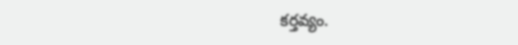కర్తవ్యం.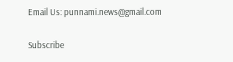Email Us: punnami.news@gmail.com

Subscribe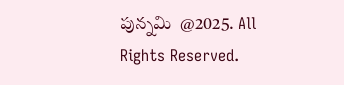పున్నమి  @2025. All Rights Reserved.